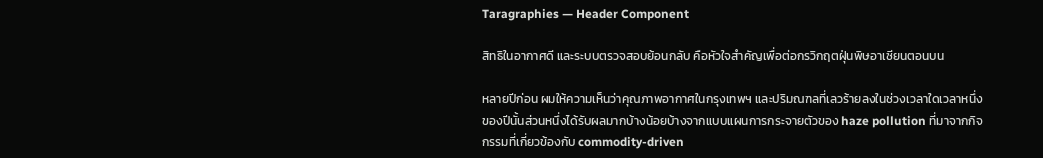Taragraphies — Header Component

สิทธิในอากาศดี และระบบตรวจสอบย้อนกลับ คือหัวใจสำคัญเพื่อต่อกรวิกฤตฝุ่นพิษอาเซียนตอนบน

หลายปีก่อน ผมให้ความเห็นว่าคุณภาพอากาศในกรุงเทพฯ และปริมณฑลที่เลวร้ายลงในช่วงเวลาใดเวลาหนึ่งของปีนั้นส่วนหนึ่งได้รับผลมากบ้างน้อยบ้างจากแบบแผนการกระจายตัวของ haze pollution ที่มาจากกิจกรรมที่เกี่ยวข้องกับ commodity-driven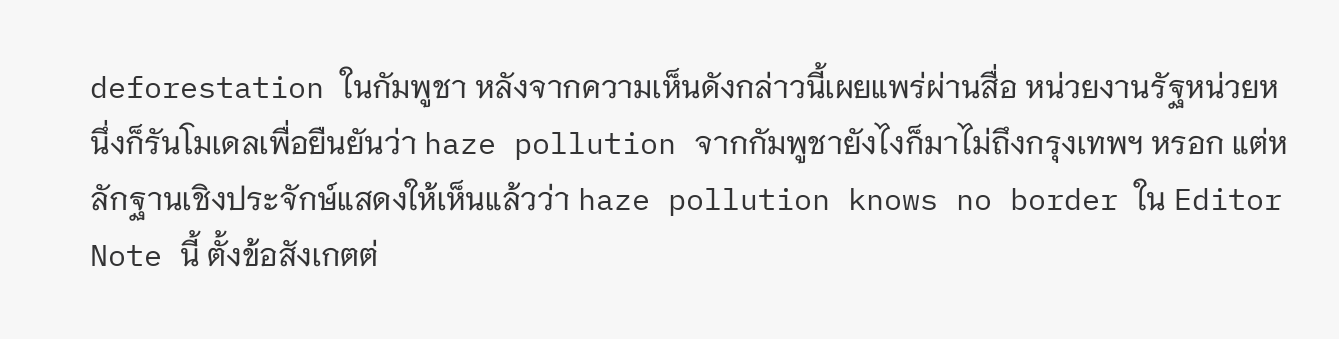deforestation ในกัมพูชา หลังจากความเห็นดังกล่าวนี้เผยแพร่ผ่านสื่อ หน่วยงานรัฐหน่วยหนึ่งก็รันโมเดลเพื่อยืนยันว่า haze pollution จากกัมพูชายังไงก็มาไม่ถึงกรุงเทพฯ หรอก แต่หลักฐานเชิงประจักษ์แสดงให้เห็นแล้วว่า haze pollution knows no border ใน Editor Note นี้ ตั้งข้อสังเกตต่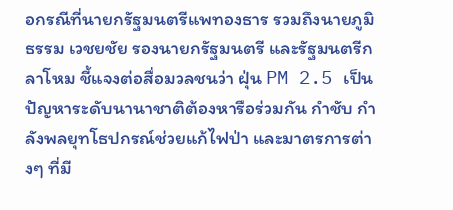อกรณีที่นายกรัฐมนตรีแพทองธาร รวมถึงนายภูมิธรรม เวชยชัย รองนายกรัฐมนตรี และรัฐมนตรีกลาโหม ชี้แจงต่อสื่อมวลชนว่า ฝุ่น PM 2.5 เป็นปัญหาระดับนานาชาติต้องหารือร่วมกัน กำชับ กำลังพลยุทโธปกรณ์ช่วยแก้ไฟป่า และมาตรการต่างๆ ที่มี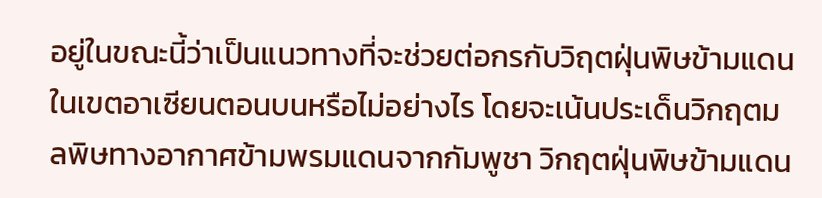อยู่ในขณะนี้ว่าเป็นแนวทางที่จะช่วยต่อกรกับวิฤตฝุ่นพิษข้ามแดนในเขตอาเซียนตอนบนหรือไม่อย่างไร โดยจะเน้นประเด็นวิกฤตมลพิษทางอากาศข้ามพรมแดนจากกัมพูชา วิกฤตฝุ่นพิษข้ามแดน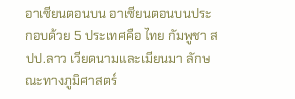อาเซียนตอนบน อาเซียนตอนบนประกอบด้วย 5 ประเทศคือ ไทย กัมพูชา สปป.ลาว เวียดนามและเมียนมา ลักษณะทางภูมิศาสตร์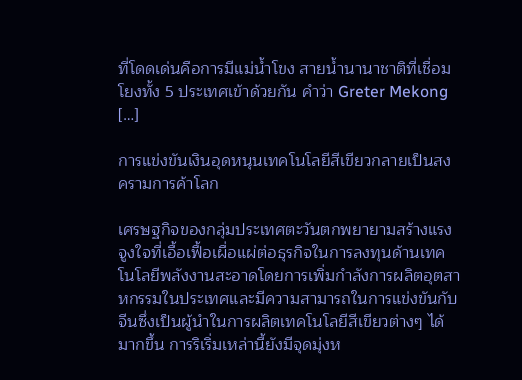ที่โดดเด่นคือการมีแม่น้ำโขง สายน้ำนานาชาติที่เชื่อมโยงทั้ง 5 ประเทศเข้าด้วยกัน คำว่า Greter Mekong […]

การแข่งขันเงินอุดหนุนเทคโนโลยีสีเขียวกลายเป็นสงครามการค้าโลก

เศรษฐกิจของกลุ่มประเทศตะวันตกพยายามสร้างแรงจูงใจที่เอื้อเฟื้อเผื่อแผ่ต่อธุรกิจในการลงทุนด้านเทคโนโลยีพลังงานสะอาดโดยการเพิ่มกําลังการผลิตอุตสาหกรรมในประเทศและมีความสามารถในการแข่งขันกับจีนซึ่งเป็นผู้นําในการผลิตเทคโนโลยีสีเขียวต่างๆ ได้มากขึ้น การริเริ่มเหล่านี้ยังมีจุดมุ่งห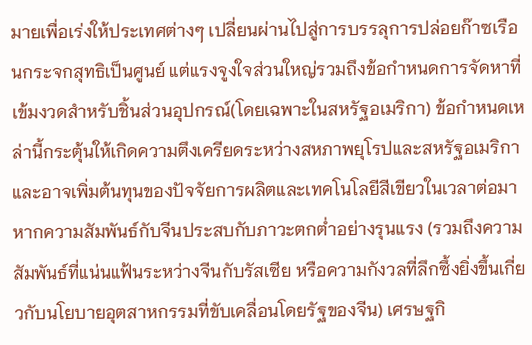มายเพื่อเร่งให้ประเทศต่างๆ เปลี่ยนผ่านไปสู่การบรรลุการปล่อยก๊าซเรือนกระจกสุทธิเป็นศูนย์ แต่แรงจูงใจส่วนใหญ่รวมถึงข้อกําหนดการจัดหาที่เข้มงวดสําหรับชิ้นส่วนอุปกรณ์(โดยเฉพาะในสหรัฐอเมริกา) ข้อกําหนดเหล่านี้กระตุ้นให้เกิดความตึงเครียดระหว่างสหภาพยุโรปและสหรัฐอเมริกา และอาจเพิ่มต้นทุนของปัจจัยการผลิตและเทคโนโลยีสีเขียวในเวลาต่อมา หากความสัมพันธ์กับจีนประสบกับภาวะตกต่ำอย่างรุนแรง (รวมถึงความสัมพันธ์ที่แน่นแฟ้นระหว่างจีนกับรัสเซีย หรือความกังวลที่ลึกซึ้งยิ่งขึ้นเกี่ยวกับนโยบายอุตสาหกรรมที่ขับเคลื่อนโดยรัฐของจีน) เศรษฐกิ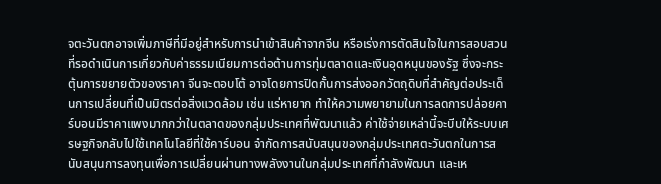จตะวันตกอาจเพิ่มภาษีที่มีอยู่สําหรับการนําเข้าสินค้าจากจีน หรือเร่งการตัดสินใจในการสอบสวนที่รอดําเนินการเกี่ยวกับค่าธรรมเนียมการต่อต้านการทุ่มตลาดและเงินอุดหนุนของรัฐ ซึ่งจะกระตุ้นการขยายตัวของราคา จีนจะตอบโต้ อาจโดยการปิดกั้นการส่งออกวัตถุดิบที่สําคัญต่อประเด็นการเปลี่ยนที่เป็นมิตรต่อสิ่งแวดล้อม เช่น แร่หายาก ทําให้ความพยายามในการลดการปล่อยคาร์บอนมีราคาแพงมากกว่าในตลาดของกลุ่มประเทศที่พัฒนาแล้ว ค่าใช้จ่ายเหล่านี้จะบีบให้ระบบเศรษฐกิจกลับไปใช้เทคโนโลยีที่ใช้คาร์บอน จํากัดการสนับสนุนของกลุ่มประเทศตะวันตกในการสนับสนุนการลงทุนเพื่อการเปลี่ยนผ่านทางพลังงานในกลุ่มประเทศที่กำลังพัฒนา และเห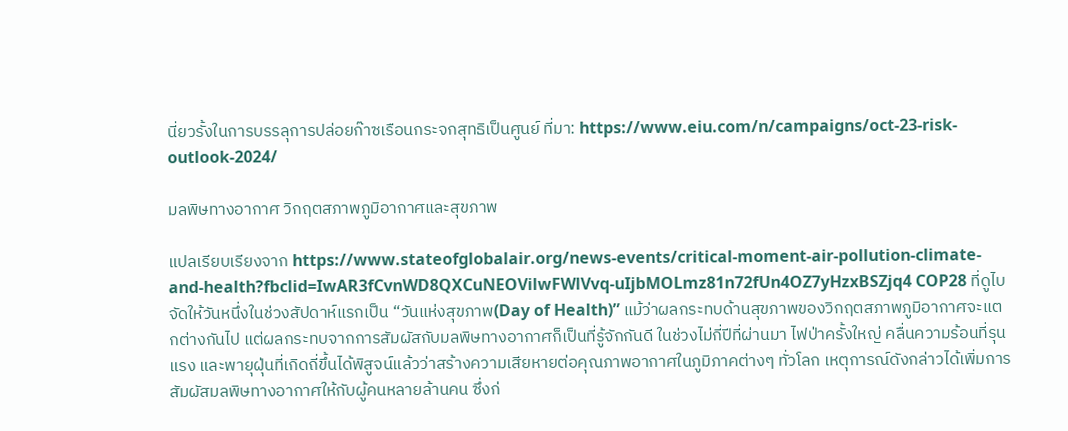นี่ยวรั้งในการบรรลุการปล่อยก๊าซเรือนกระจกสุทธิเป็นศูนย์ ที่มา: https://www.eiu.com/n/campaigns/oct-23-risk-outlook-2024/

มลพิษทางอากาศ วิกฤตสภาพภูมิอากาศและสุขภาพ

แปลเรียบเรียงจาก https://www.stateofglobalair.org/news-events/critical-moment-air-pollution-climate-and-health?fbclid=IwAR3fCvnWD8QXCuNEOVilwFWlVvq-uIjbMOLmz81n72fUn4OZ7yHzxBSZjq4 COP28 ที่ดูไบ จัดให้วันหนึ่งในช่วงสัปดาห์แรกเป็น “วันแห่งสุขภาพ(Day of Health)” แม้ว่าผลกระทบด้านสุขภาพของวิกฤตสภาพภูมิอากาศจะแตกต่างกันไป แต่ผลกระทบจากการสัมผัสกับมลพิษทางอากาศก็เป็นที่รู้จักกันดี ในช่วงไม่กี่ปีที่ผ่านมา ไฟป่าครั้งใหญ่ คลื่นความร้อนที่รุนแรง และพายุฝุ่นที่เกิดถี่ขึ้นได้พิสูจน์แล้วว่าสร้างความเสียหายต่อคุณภาพอากาศในภูมิภาคต่างๆ ทั่วโลก เหตุการณ์ดังกล่าวได้เพิ่มการสัมผัสมลพิษทางอากาศให้กับผู้คนหลายล้านคน ซึ่งก่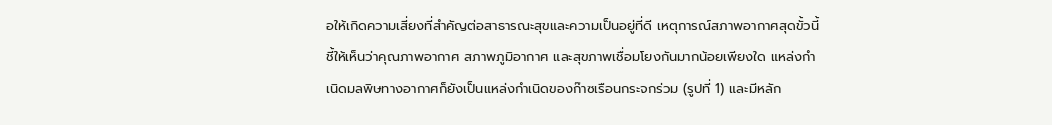อให้เกิดความเสี่ยงที่สําคัญต่อสาธารณะสุขและความเป็นอยู่ที่ดี เหตุการณ์สภาพอากาศสุดขั้วนี้ชี้ให้เห็นว่าคุณภาพอากาศ สภาพภูมิอากาศ และสุขภาพเชื่อมโยงกันมากน้อยเพียงใด แหล่งกำเนิดมลพิษทางอากาศก็ยังเป็นแหล่งกำเนิดของก๊าซเรือนกระจกร่วม (รูปที่ 1) และมีหลัก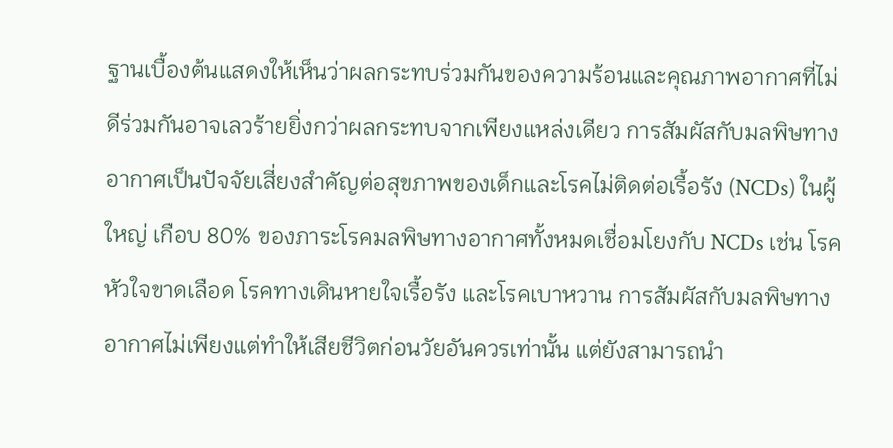ฐานเบื้องต้นแสดงให้เห็นว่าผลกระทบร่วมกันของความร้อนและคุณภาพอากาศที่ไม่ดีร่วมกันอาจเลวร้ายยิ่งกว่าผลกระทบจากเพียงแหล่งเดียว การสัมผัสกับมลพิษทางอากาศเป็นปัจจัยเสี่ยงสําคัญต่อสุขภาพของเด็กและโรคไม่ติดต่อเรื้อรัง (NCDs) ในผู้ใหญ่ เกือบ 80% ของภาระโรคมลพิษทางอากาศทั้งหมดเชื่อมโยงกับ NCDs เช่น โรคหัวใจขาดเลือด โรคทางเดินหายใจเรื้อรัง และโรคเบาหวาน การสัมผัสกับมลพิษทางอากาศไม่เพียงแต่ทําให้เสียชีวิตก่อนวัยอันควรเท่านั้น แต่ยังสามารถนํา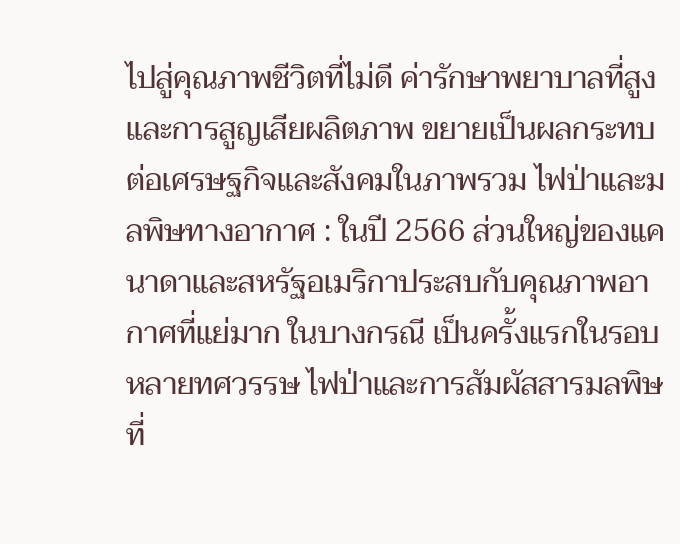ไปสู่คุณภาพชีวิตที่ไม่ดี ค่ารักษาพยาบาลที่สูง และการสูญเสียผลิตภาพ ขยายเป็นผลกระทบต่อเศรษฐกิจและสังคมในภาพรวม ไฟป่าและมลพิษทางอากาศ : ในปี 2566 ส่วนใหญ่ของแคนาดาและสหรัฐอเมริกาประสบกับคุณภาพอากาศที่แย่มาก ในบางกรณี เป็นครั้งแรกในรอบหลายทศวรรษ ไฟป่าและการสัมผัสสารมลพิษที่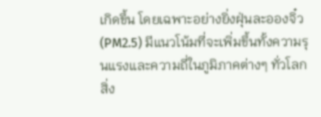เกิดขึ้น โดยเฉพาะอย่างยิ่งฝุ่นละอองจิ๋ว (PM2.5) มีแนวโน้มที่จะเพิ่มขึ้นทั้งความรุนแรงและความถี่ในภูมิภาคต่างๆ ทั่วโลก สิ่ง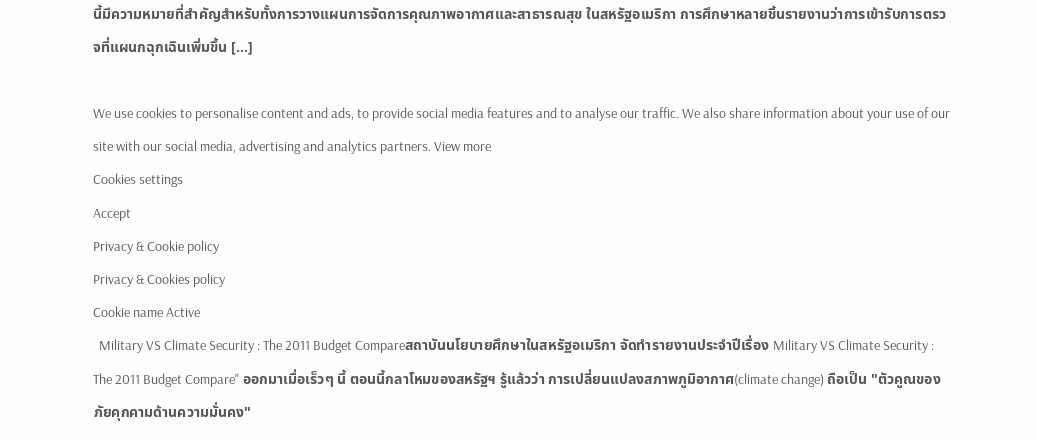นี้มีความหมายที่สําคัญสําหรับทั้งการวางแผนการจัดการคุณภาพอากาศและสาธารณสุข ในสหรัฐอเมริกา การศึกษาหลายชิ้นรายงานว่าการเข้ารับการตรวจที่แผนกฉุกเฉินเพิ่มขึ้น […]

We use cookies to personalise content and ads, to provide social media features and to analyse our traffic. We also share information about your use of our site with our social media, advertising and analytics partners. View more
Cookies settings
Accept
Privacy & Cookie policy
Privacy & Cookies policy
Cookie name Active
  Military VS Climate Security : The 2011 Budget Compareสถาบันนโยบายศึกษาในสหรัฐอเมริกา จัดทำรายงานประจำปีเรื่อง Military VS Climate Security : The 2011 Budget Compare" ออกมาเมื่อเร็วๆ นี้ ตอนนี้กลาโหมของสหรัฐฯ รู้แล้วว่า การเปลี่ยนแปลงสภาพภูมิอากาศ(climate change) ถือเป็น "ตัวคูณของภัยคุกคามด้านความมั่นคง"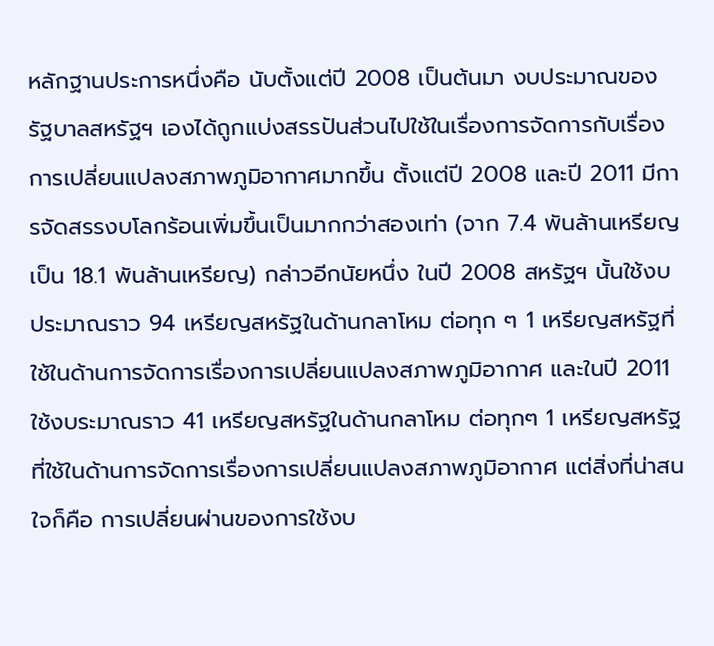หลักฐานประการหนึ่งคือ นับตั้งแต่ปี 2008 เป็นต้นมา งบประมาณของรัฐบาลสหรัฐฯ เองได้ถูกแบ่งสรรปันส่วนไปใช้ในเรื่องการจัดการกับเรื่องการเปลี่ยนแปลงสภาพภูมิอากาศมากขึ้น ตั้งแต่ปี 2008 และปี 2011 มีการจัดสรรงบโลกร้อนเพิ่มขึ้นเป็นมากกว่าสองเท่า (จาก 7.4 พันล้านเหรียญ เป็น 18.1 พันล้านเหรียญ) กล่าวอีกนัยหนึ่ง ในปี 2008 สหรัฐฯ นั้นใช้งบประมาณราว 94 เหรียญสหรัฐในด้านกลาโหม ต่อทุก ๆ 1 เหรียญสหรัฐที่ใช้ในด้านการจัดการเรื่องการเปลี่ยนแปลงสภาพภูมิอากาศ และในปี 2011 ใช้งบระมาณราว 41 เหรียญสหรัฐในด้านกลาโหม ต่อทุกๆ 1 เหรียญสหรัฐที่ใช้ในด้านการจัดการเรื่องการเปลี่ยนแปลงสภาพภูมิอากาศ แต่สิ่งที่น่าสนใจก็คือ การเปลี่ยนผ่านของการใช้งบ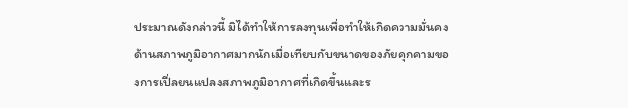ประมาณดังกล่าวนี้ มิได้ทำให้การลงทุนเพื่อทำให้เกิดความมั่นคงด้านสภาพภูมิอากาศมากนักเมื่อเทียบกับขนาดของภัยคุกคามของการเปี่ลยนแปลงสภาพภูมิอากาศที่เกิดขึ้นและร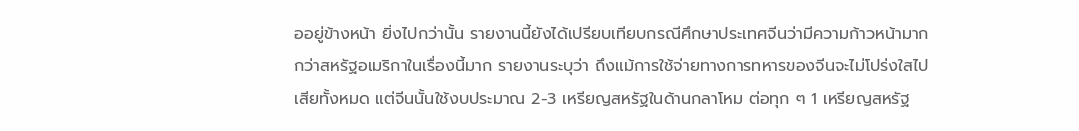ออยู่ข้างหน้า ยิ่งไปกว่านั้น รายงานนี้ยังได้เปรียบเทียบกรณีศึกษาประเทศจีนว่ามีความก้าวหน้ามากกว่าสหรัฐอเมริกาในเรื่องนี้มาก รายงานระบุว่า ถึงแม้การใช้จ่ายทางการทหารของจีนจะไม่โปร่งใสไปเสียทั้งหมด แต่จีนนั้นใช้งบประมาณ 2-3 เหรียญสหรัฐในด้านกลาโหม ต่อทุก ๆ 1 เหรียญสหรัฐ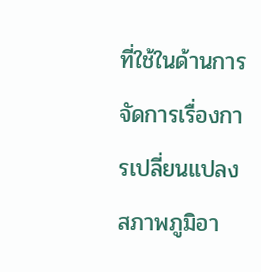ที่ใช้ในด้านการจัดการเรื่องการเปลี่ยนแปลงสภาพภูมิอา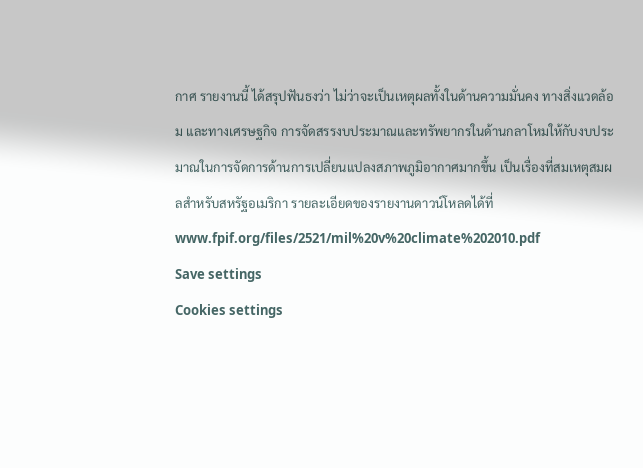กาศ รายงานนี้ ได้สรุปฟันธงว่า ไม่ว่าจะเป็นเหตุผลทั้งในด้านความมั่นคง ทางสิ่งแวดล้อม และทางเศรษฐกิจ การจัดสรรงบประมาณและทรัพยากรในด้านกลาโหมให้กับงบประมาณในการจัดการด้านการเปลี่ยนแปลงสภาพภูมิอากาศมากขึ้น เป็นเรื่องที่สมเหตุสมผลสำหรับสหรัฐอเมริกา รายละเอียดของรายงานดาวน์โหลดได้ที่  www.fpif.org/files/2521/mil%20v%20climate%202010.pdf
Save settings
Cookies settings